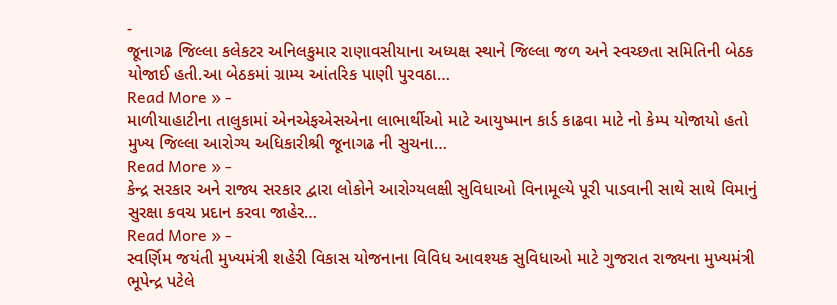-
જૂનાગઢ જિલ્લા કલેકટર અનિલકુમાર રાણાવસીયાના અધ્યક્ષ સ્થાને જિલ્લા જળ અને સ્વચ્છતા સમિતિની બેઠક યોજાઈ હતી.આ બેઠકમાં ગ્રામ્ય આંતરિક પાણી પુરવઠા…
Read More » -
માળીયાહાટીના તાલુકામાં એનએફએસએના લાભાર્થીઓ માટે આયુષ્માન કાર્ડ કાઢવા માટે નો કેમ્પ યોજાયો હતો મુખ્ય જિલ્લા આરોગ્ય અધિકારીશ્રી જૂનાગઢ ની સુચના…
Read More » -
કેન્દ્ર સરકાર અને રાજ્ય સરકાર દ્વારા લોકોને આરોગ્યલક્ષી સુવિધાઓ વિનામૂલ્યે પૂરી પાડવાની સાથે સાથે વિમાનું સુરક્ષા કવચ પ્રદાન કરવા જાહેર…
Read More » -
સ્વર્ણિમ જયંતી મુખ્યમંત્રી શહેરી વિકાસ યોજનાના વિવિધ આવશ્યક સુવિધાઓ માટે ગુજરાત રાજ્યના મુખ્યમંત્રી ભૂપેન્દ્ર પટેલે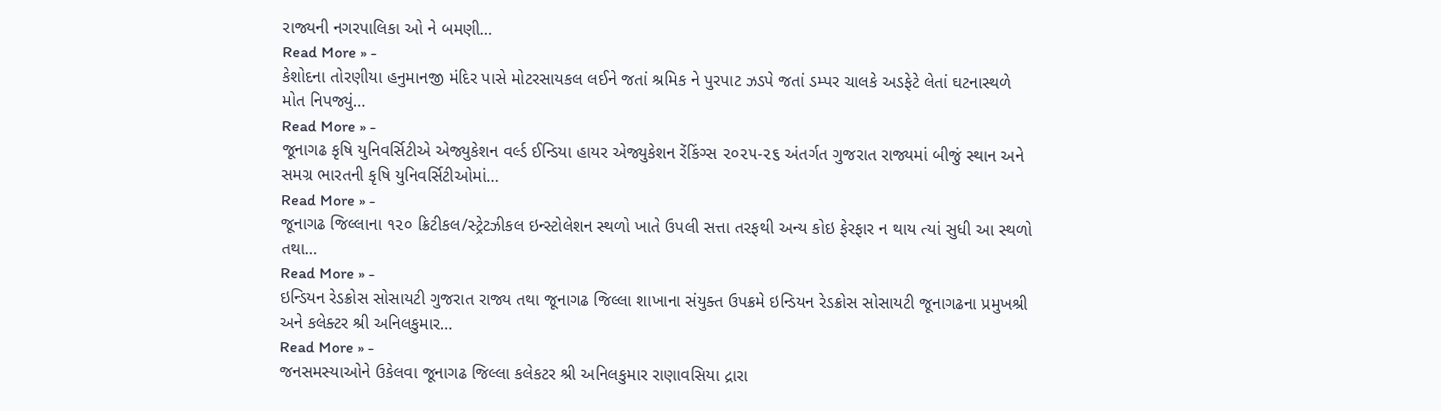રાજ્યની નગરપાલિકા ઓ ને બમણી…
Read More » -
કેશોદના તોરણીયા હનુમાનજી મંદિર પાસે મોટરસાયકલ લઈને જતાં શ્રમિક ને પુરપાટ ઝડપે જતાં ડમ્પર ચાલકે અડફેટે લેતાં ઘટનાસ્થળે મોત નિપજ્યું…
Read More » -
જૂનાગઢ કૃષિ યુનિવર્સિટીએ એજ્યુકેશન વર્લ્ડ ઈન્ડિયા હાયર એજ્યુકેશન રેંકિંગ્સ ૨૦૨૫-૨૬ અંતર્ગત ગુજરાત રાજ્યમાં બીજું સ્થાન અને સમગ્ર ભારતની કૃષિ યુનિવર્સિટીઓમાં…
Read More » -
જૂનાગઢ જિલ્લાના ૧૨૦ ક્રિટીકલ/સ્ટ્રેટઝીકલ ઇન્સ્ટોલેશન સ્થળો ખાતે ઉપલી સત્તા તરફથી અન્ય કોઇ ફેરફાર ન થાય ત્યાં સુધી આ સ્થળો તથા…
Read More » -
ઇન્ડિયન રેડક્રોસ સોસાયટી ગુજરાત રાજ્ય તથા જૂનાગઢ જિલ્લા શાખાના સંયુક્ત ઉપક્રમે ઇન્ડિયન રેડક્રોસ સોસાયટી જૂનાગઢના પ્રમુખશ્રી અને કલેક્ટર શ્રી અનિલકુમાર…
Read More » -
જનસમસ્યાઓને ઉકેલવા જૂનાગઢ જિલ્લા કલેકટર શ્રી અનિલકુમાર રાણાવસિયા દ્રારા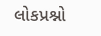લોકપ્રશ્નો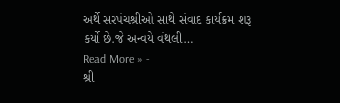અર્થે સરપંચશ્રીઓ સાથે સંવાદ કાર્યક્રમ શરૂ કર્યો છે.જે અન્વયે વંથલી…
Read More » -
શ્રી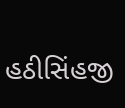હઠીસિંહજી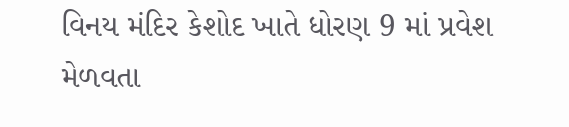વિનય મંદિર કેશોદ ખાતે ધોરણ 9 માં પ્રવેશ મેળવતા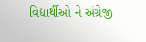વિદ્યાર્થીઓ ને અંગ્રેજી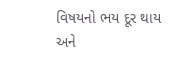વિષયનો ભય દૂર થાય અને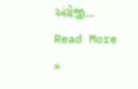અંગ્રેજી…
Read More »